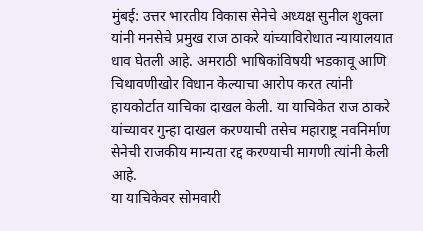मुंबई: उत्तर भारतीय विकास सेनेचे अध्यक्ष सुनील शुक्ला यांनी मनसेचे प्रमुख राज ठाकरे यांच्याविरोधात न्यायालयात धाव घेतली आहे. अमराठी भाषिकांविषयी भडकावू आणि चिथावणीखोर विधान केल्याचा आरोप करत त्यांनी हायकोर्टात याचिका दाखल केली. या याचिकेत राज ठाकरे यांच्यावर गुन्हा दाखल करण्याची तसेच महाराष्ट्र नवनिर्माण सेनेची राजकीय मान्यता रद्द करण्याची मागणी त्यांनी केली आहे.
या याचिकेवर सोमवारी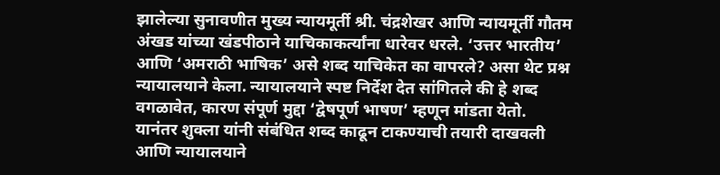झालेल्या सुनावणीत मुख्य न्यायमूर्ती श्री. चंद्रशेखर आणि न्यायमूर्ती गौतम अंखड यांच्या खंडपीठाने याचिकाकर्त्यांना धारेवर धरले. ‘उत्तर भारतीय’ आणि ‘अमराठी भाषिक’ असे शब्द याचिकेत का वापरले? असा थेट प्रश्न न्यायालयाने केला. न्यायालयाने स्पष्ट निर्देश देत सांगितले की हे शब्द वगळावेत, कारण संपूर्ण मुद्दा ‘द्वेषपूर्ण भाषण’ म्हणून मांडता येतो. यानंतर शुक्ला यांनी संबंधित शब्द काढून टाकण्याची तयारी दाखवली आणि न्यायालयाने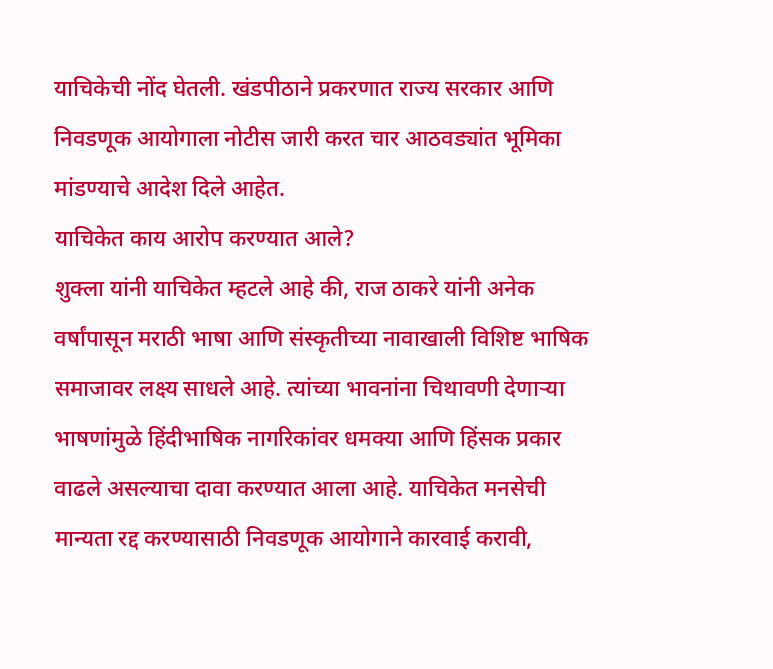याचिकेची नोंद घेतली. खंडपीठाने प्रकरणात राज्य सरकार आणि निवडणूक आयोगाला नोटीस जारी करत चार आठवड्यांत भूमिका मांडण्याचे आदेश दिले आहेत.
याचिकेत काय आरोप करण्यात आले?
शुक्ला यांनी याचिकेत म्हटले आहे की, राज ठाकरे यांनी अनेक वर्षांपासून मराठी भाषा आणि संस्कृतीच्या नावाखाली विशिष्ट भाषिक समाजावर लक्ष्य साधले आहे. त्यांच्या भावनांना चिथावणी देणाऱ्या भाषणांमुळे हिंदीभाषिक नागरिकांवर धमक्या आणि हिंसक प्रकार वाढले असल्याचा दावा करण्यात आला आहे. याचिकेत मनसेची मान्यता रद्द करण्यासाठी निवडणूक आयोगाने कारवाई करावी,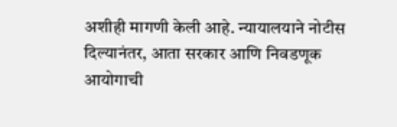अशीही मागणी केली आहे. न्यायालयाने नोटीस दिल्यानंतर, आता सरकार आणि निवडणूक आयोगाची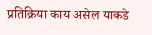प्रतिक्रिया काय असेल याकडे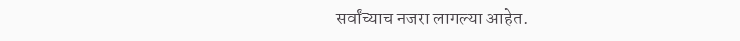सर्वांच्याच नजरा लागल्या आहेत.